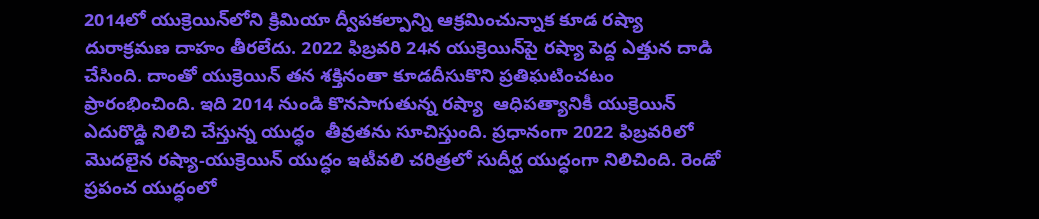2014లో యుక్రెయిన్‌లోని క్రిమియా ద్వీపకల్పాన్ని ఆక్రమించున్నాక కూడ రష్యా దురాక్రమణ దాహం తీరలేదు. 2022 ఫిబ్రవరి 24న యుక్రెయిన్‌పై రష్యా పెద్ద ఎత్తున దాడి చేసింది. దాంతో యుక్రెయిన్ త‌న శ‌క్తినంతా కూడ‌దీసుకొని ప్ర‌తిఘ‌టించ‌టం ప్రారంభించింది. ఇది 2014 నుండి కొనసాగుతున్న రష్యా  ఆధిప‌త్యానికీ యుక్రెయిన్ ఎదురొడ్డి నిలిచి చేస్తున్న‌ యుద్ధం  తీవ్రతను సూచిస్తుంది. ప్ర‌ధానంగా 2022 ఫిబ్రవరిలో మొదలైన రష్యా-యుక్రెయిన్ యుద్ధం ఇటీవ‌లి చరిత్రలో సుదీర్ఘ యుద్ధంగా నిలిచింది. రెండో ప్రపంచ యుద్ధంలో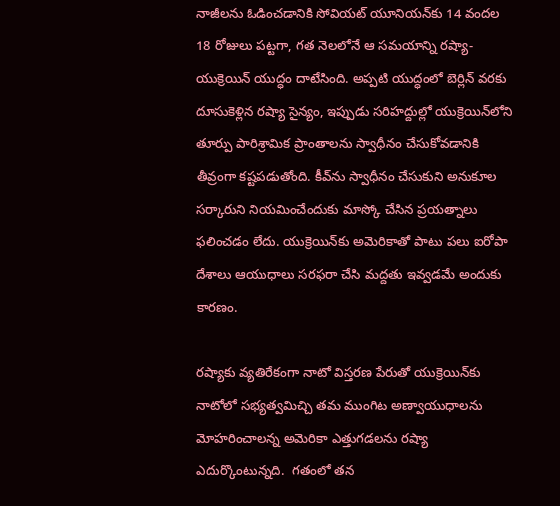నాజీలను ఓడించడానికి సోవియట్ యూనియన్‌కు 14 వందల 18 రోజులు పట్టగా, గత నెలలోనే ఆ సమయాన్ని రష్యా-యుక్రెయిన్ యుద్ధం దాటేసింది. అప్పటి యుద్ధంలో బెర్లిన్ వరకు దూసుకెళ్లిన రష్యా సైన్యం, ఇప్పుడు సరిహద్దుల్లో యుక్రెయిన్‌లోని తూర్పు పారిశ్రామిక ప్రాంతాలను స్వాధీనం చేసుకోవడానికి తీవ్రంగా కష్టపడుతోంది. కీవ్‌ను స్వాధీనం చేసుకుని అనుకూల సర్కారుని నియమించేందుకు మాస్కో చేసిన ప్రయత్నాలు ఫ‌లించ‌డం లేదు. యుక్రెయిన్‌కు అమెరికాతో పాటు పలు ఐరోపా దేశాలు ఆయుధాలు సరఫరా చేసి మద్దతు ఇవ్వడమే అందుకు కారణం.

రష్యాకు వ్యతిరేకంగా నాటో విస్తరణ పేరుతో యుక్రెయిన్‌కు నాటోలో సభ్యత్వమిచ్చి తమ ముంగిట అణ్వాయుధాలను మోహరించాలన్న అమెరికా ఎత్తుగడలను ర‌ష్యా ఎదుర్కొంటున్న‌ది.  గతంలో తన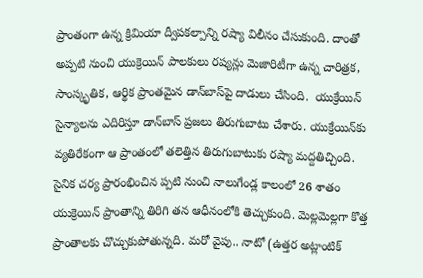ప్రాంతంగా ఉన్న క్రిమియా ద్వీపకల్పాన్ని రష్యా విలీనం చేసుకుంది. దాంతో అప్పటి నుంచి యుక్రెయిన్ పాలకులు రష్యన్లు మెజారిటీగా ఉన్న చారిత్రక, సాంస్కృతిక, ఆర్థిక ప్రాంతమైన డాన్‌బాస్‌పై దాడులు చేసింది.  యుక్రేయిన్ సైన్యాల‌ను ఎదిరిస్తూ డాన్‌బాస్ ప్ర‌జ‌లు తిరుగుబాటు చేశారు. యుక్రేయిన్‌కు  వ్యతిరేకంగా ఆ ప్రాంతంలో తలెత్తిన తిరుగుబాటుకు రష్యా మద్దతిచ్చింది. సైనిక చర్య ప్రారంభించిన ప్పటి నుంచి నాలుగేండ్ల కాలంలో 26 శాతం యుక్రెయిన్ ప్రాంతాన్ని తిరిగి తన ఆధీనంలోకి తెచ్చుకుంది. మెల్లమెల్లగా కొత్త ప్రాంతాలకు చొచ్చుకుపోతున్నది. మ‌రో వైపు.. నాటో (ఉత్తర అట్లాంటిక్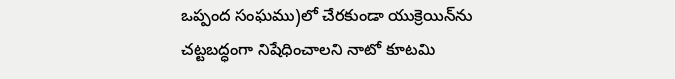ఒప్పంద సంఘము)లో చేరకుండా యుక్రెయిన్‌ను చట్టబద్ధంగా నిషేధించాలని నాటో కూట‌మి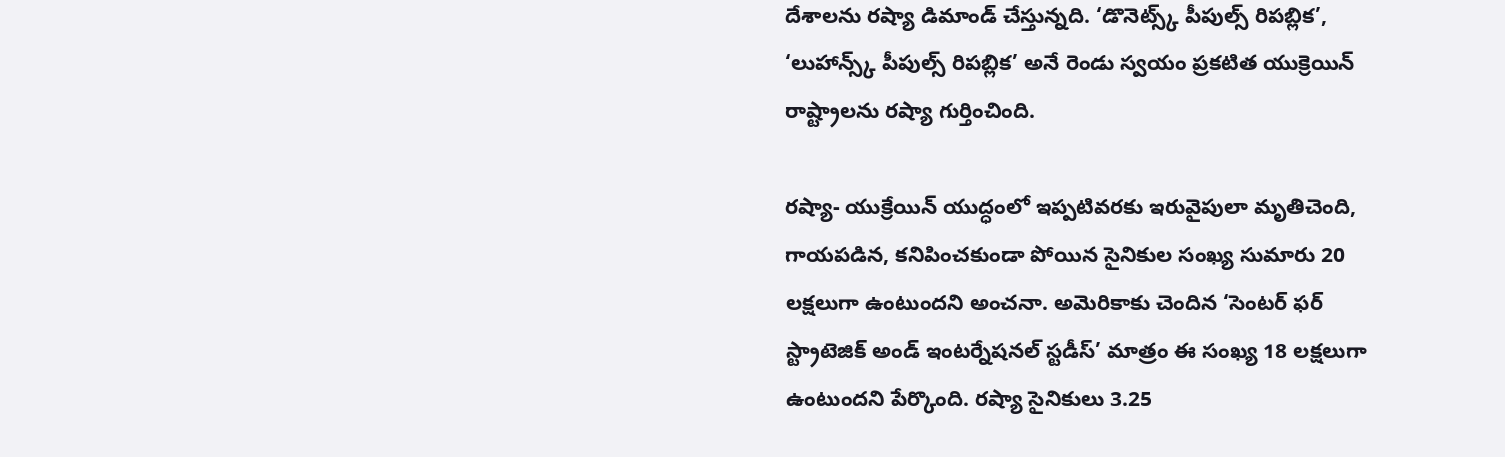దేశాల‌ను రష్యా డిమాండ్ చేస్తున్న‌ది. ‘డొనెట్స్క్ పీపుల్స్ రిపబ్లిక’, ‘లుహాన్స్క్ పీపుల్స్ రిపబ్లిక’ అనే రెండు స్వయం ప్రకటిత యుక్రెయిన్ రాష్ట్రాలను రష్యా గుర్తించింది.

ర‌ష్యా- యుక్రేయిన్ యుద్ధంలో ఇప్పటివరకు ఇరువైపులా మృతిచెంది, గాయపడిన, కనిపించకుండా పోయిన సైనికుల సంఖ్య సుమారు 20 లక్షలుగా ఉంటుందని అంచనా. అమెరికాకు చెందిన ‘సెంటర్ ఫర్ స్ట్రాటెజిక్ అండ్ ఇంటర్నేషనల్ స్టడీస్’ మాత్రం ఈ సంఖ్య 18 లక్షలుగా ఉంటుందని పేర్కొంది. రష్యా సైనికులు 3.25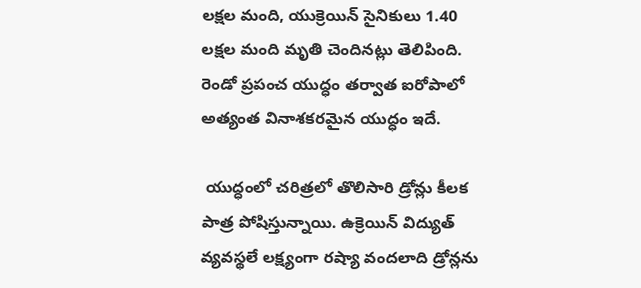లక్షల మంది, యుక్రెయిన్ సైనికులు 1.40 లక్షల మంది మృతి చెందినట్లు తెలిపింది. రెండో ప్రపంచ యుద్ధం తర్వాత ఐరోపాలో అత్యంత వినాశకరమైన యుద్ధం ఇదే.

 యుద్ధంలో చరిత్రలో తొలిసారి డ్రోన్లు కీలక పాత్ర పోషిస్తున్నాయి. ఉక్రెయిన్ విద్యుత్ వ్యవస్థలే లక్ష్యంగా రష్యా వందలాది డ్రోన్లను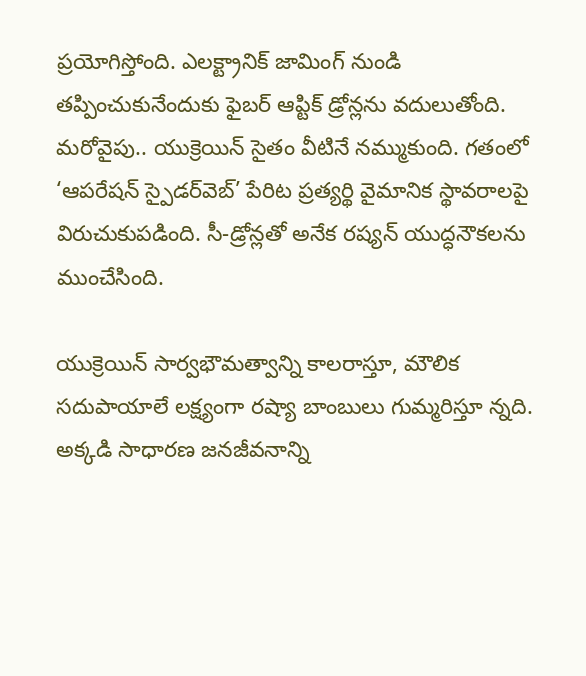ప్రయోగిస్తోంది. ఎలక్ట్రానిక్ జామింగ్ నుండి తప్పించుకునేందుకు ఫైబర్ ఆప్టిక్ డ్రోన్లను వదులుతోంది. మరోవైపు.. యుక్రెయిన్ సైతం వీటినే నమ్ముకుంది. గతంలో ‘ఆపరేషన్ స్పైడర్‌వెబ్’ పేరిట ప్రత్యర్థి వైమానిక స్థావరాలపై విరుచుకుపడింది. సీ-డ్రోన్లతో అనేక రష్యన్ యుద్ధనౌకలను ముంచేసింది.

యుక్రెయిన్ సార్వభౌమత్వాన్ని కాలరాస్తూ, మౌలిక సదుపాయాలే లక్ష్యంగా ర‌ష్యా బాంబులు గుమ్మరిస్తూ న్న‌ది. అక్కడి సాధారణ జనజీవనాన్ని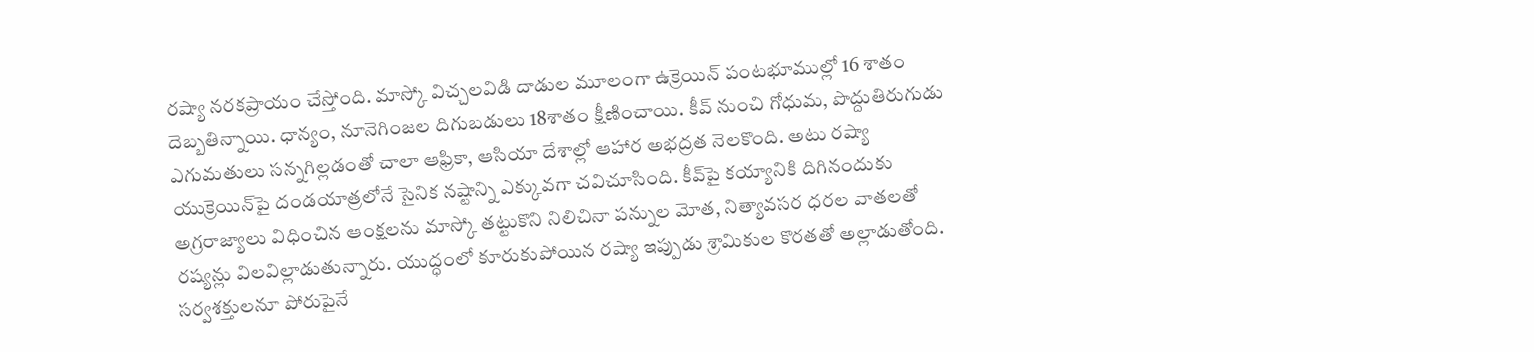రష్యా నరకప్రాయం చేస్తోంది. మాస్కో విచ్చలవిడి దాడుల మూలంగా ఉక్రెయిన్ పంటభూముల్లో 16 శాతం దెబ్బతిన్నాయి. ధాన్యం, నూనెగింజల దిగుబడులు 18శాతం క్షీణించాయి. కీవ్ నుంచి గోధుమ, పొద్దుతిరుగుడు ఎగుమతులు సన్నగిల్లడంతో చాలా ఆఫ్రికా, ఆసియా దేశాల్లో ఆహార అభద్రత నెలకొంది. అటు రష్యా యుక్రెయిన్‌పై దండయాత్రలోనే సైనిక నష్టాన్ని ఎక్కువగా చవిచూసింది. కీవ్‌పై కయ్యానికి దిగినందుకు అగ్రరాజ్యాలు విధించిన ఆంక్షలను మాస్కో తట్టుకొని నిలిచినా పన్నుల మోత, నిత్యావసర ధరల వాతలతో రష్యన్లు విలవిల్లాడుతున్నారు. యుద్ధంలో కూరుకుపోయిన రష్యా ఇప్పుడు శ్రామికుల కొరతతో అల్లాడుతోంది. సర్వశక్తులనూ పోరుపైనే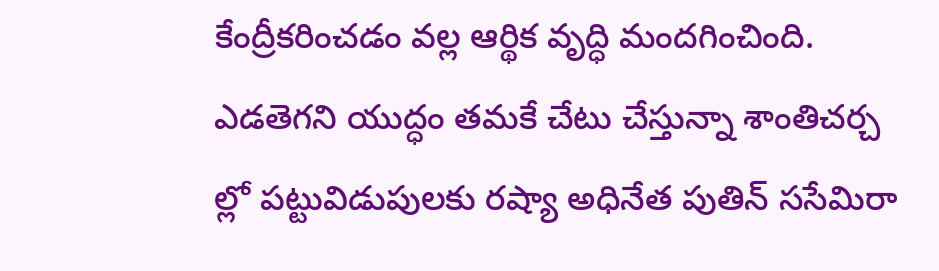కేంద్రీకరించడం వల్ల ఆర్థిక వృద్ధి మందగించింది. ఎడతెగని యుద్ధం తమకే చేటు చేస్తున్నా శాంతిచర్చ ల్లో పట్టువిడుపులకు రష్యా అధినేత పుతిన్ ససేమిరా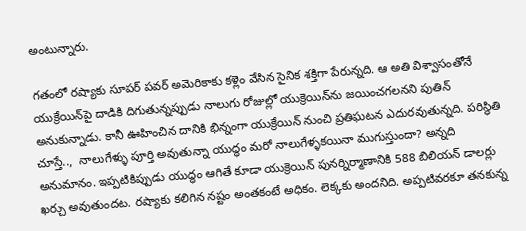అంటున్నారు.

గ‌తంలో ర‌ష్యాకు సూప‌ర్ ప‌వ‌ర్ అమెరికాకు క‌ళ్లెం వేసిన సైనిక శ‌క్తిగా పేరున్న‌ది. ఆ అతి విశ్వాసంతోనే యుక్రేయిన్‌పై దాడికి దిగుతున్న‌ప్పుడు నాలుగు రోజుల్లో యుక్రెయిన్‌ను జయించగలనని పుతిన్ అనుకున్నాడు. కానీ ఊహించిన దానికి భిన్నంగా యుక్రేయిన్ నుంచి ప్ర‌తిఘ‌ట‌న ఎదుర‌వుతున్న‌ది. ప‌రిస్థితి చూస్తే..,  నాలుగేళ్ళు పూర్తి అవుతున్నా యుద్ధం మరో నాలుగేళ్ళకయినా ముగుస్తుందా? అన్నది అనుమానం. ఇప్పటికిప్పుడు యుద్ధం ఆగితే కూడా యుక్రెయిన్ పునర్నిర్మాణానికి 588 బిలియన్ డాలర్లు ఖర్చు అవుతుందట. రష్యాకు కలిగిన నష్టం అంతకంటే అధికం. లెక్కకు అందనిది. అప్పటివరకూ తనకున్న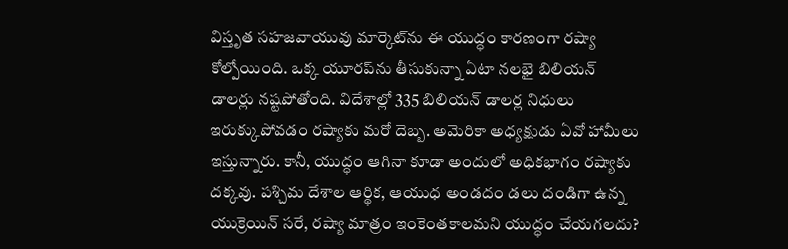విస్తృత సహజవాయువు మార్కెట్‌ను ఈ యుద్ధం కారణంగా ర‌ష్యా కోల్పోయింది. ఒక్క యూరప్‌ను తీసుకున్నా ఏటా నలభై బిలియన్ డాలర్లు నష్టపోతోంది. విదేశాల్లో 335 బిలియన్ డాలర్ల నిధులు ఇరుక్కుపోవడం రష్యాకు మరో దెబ్బ. అమెరికా అధ్యక్షుడు ఏవో హామీలు ఇస్తున్నారు. కానీ, యుద్ధం ఆగినా కూడా అందులో అధికభాగం రష్యాకు దక్కవు. పశ్చిమ దేశాల ఆర్థిక, ఆయుధ అండదం డలు దండిగా ఉన్న యుక్రెయిన్ సరే, రష్యా మాత్రం ఇంకెంతకాలమని యుద్ధం చేయగలదు?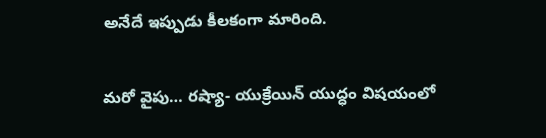అనేదే ఇప్పుడు కీల‌కంగా మారింది.

మ‌రో వైపు… ర‌ష్యా- యుక్రేయిన్ యుద్ధం విష‌యంలో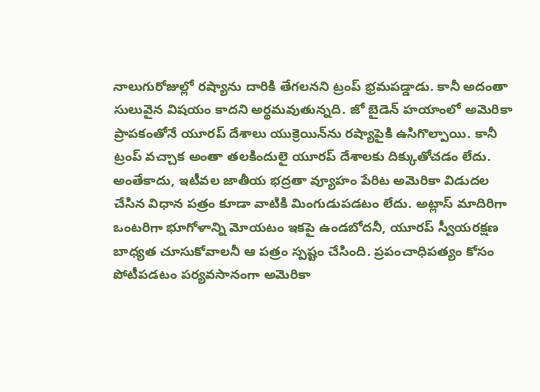నాలుగురోజుల్లో రష్యాను దారికి తేగలనని ట్రంప్ భ్రమపడ్డాడు. కానీ అదంతా సులువైన విష‌యం కాద‌ని అర్థ‌మ‌వుతున్న‌ది. జో బైడెన్ హయాంలో అమెరికా ప్రాపకంతోనే యూరప్ దేశాలు యుక్రెయిన్‌ను రష్యాపైకి ఉసిగొల్పాయి. కానీ ట్రంప్ వచ్చాక అంతా తలకిందులై యూరప్ దేశాలకు దిక్కుతోచడం లేదు. అంతేకాదు, ఇటీవల జాతీయ భద్రతా వ్యూహం పేరిట అమెరికా విడుదల చేసిన విధాన పత్రం కూడా వాటికి మింగుడుపడటం లేదు. అట్లాస్ మాదిరిగా ఒంటరిగా భూగోళాన్ని మోయటం ఇకపై ఉండబోదనీ, యూరప్ స్వీయరక్షణ బాధ్యత చూసుకోవాలనీ ఆ పత్రం స్పష్టం చేసింది. ప్రపంచాధిపత్యం కోసం పోటీపడటం పర్యవసానంగా అమెరికా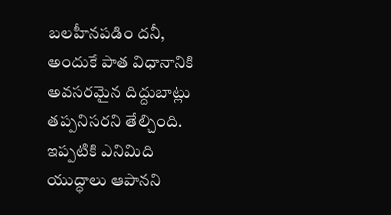బలహీనపడిం దనీ, అందుకే పాత విధానానికి అవసరమైన దిద్దుబాట్లు తప్పనిసరని తేల్చింది. ఇప్పటికి ఎనిమిది యుద్ధాలు ఆపానని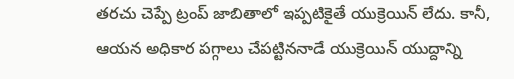తరచు చెప్పే ట్రంప్ జాబితాలో ఇప్పటికైతే యుక్రెయిన్ లేదు. కానీ, ఆయన అధికార పగ్గాలు చేపట్టిననాడే యుక్రెయిన్ యుద్దాన్ని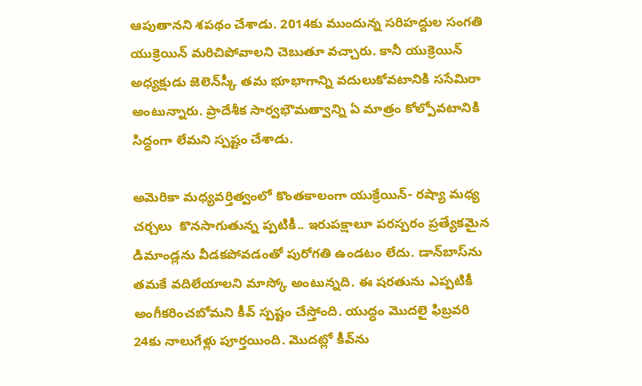ఆపుతానని శపథం చేశాడు. 2014కు ముందున్న సరిహద్దుల సంగతి యుక్రెయిన్ మరిచిపోవాలని చెబుతూ వచ్చారు. కానీ యుక్రెయిన్ అధ్యక్షుడు జెలెన్‌స్కీ తమ భూభాగాన్ని వదులుకోవటానికి ససేమిరా అంటున్నారు. ప్రాదేశీక సార్వ‌భౌమ‌త్వాన్ని ఏ మాత్రం కోల్పోవ‌టానికి సిద్ధంగా లేమ‌ని స్ప‌ష్టం చేశాడు.

అమెరికా మధ్యవర్తిత్వంలో కొంతకాలంగా యుక్రేయిన్‌- ర‌ష్యా మ‌ధ్య చ‌ర్చ‌లు  కొనసాగుతున్న ప్పటికీ.. ఇరుపక్షాలూ పరస్పరం ప్రత్యేకమైన డిమాండ్లను వీడకపోవడంతో పురోగతి ఉండ‌టం లేదు. డాన్‌బాస్‌ను తమకే వదిలేయాలని మాస్కో అంటున్న‌ది. ఈ షరతును ఎప్పటికీ అంగీకరించబోమని కీవ్ స్పష్టం చేస్తోంది. యుద్ధం మొదలై ఫిబ్రవరి 24కు నాలుగేళ్లు పూర్తయింది. మొదట్లో కీవ్‌ను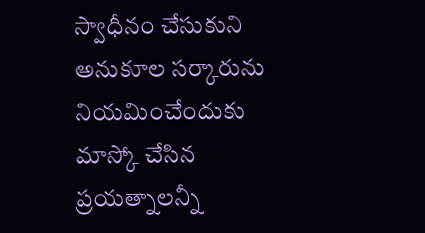స్వాధీనం చేసుకుని అనుకూల సర్కారును నియమించేందుకు మాస్కో చేసిన ప్రయత్నాలన్నీ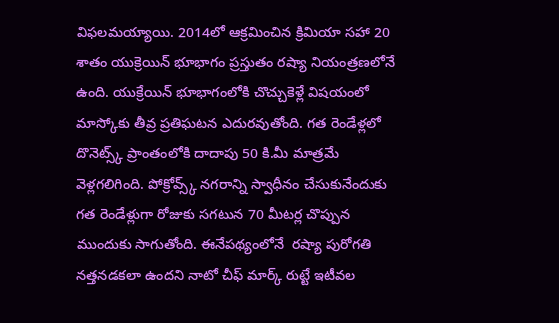విఫలమయ్యాయి. 2014లో ఆక్రమించిన క్రిమియా సహా 20 శాతం యుక్రెయిన్ భూభాగం ప్రస్తుతం రష్యా నియంత్రణలోనే ఉంది. యుక్రేయిన్ భూభాగంలోకి చొచ్చుకెళ్లే విషయంలో మాస్కోకు తీవ్ర ప్రతిఘటన ఎదురవుతోంది. గత రెండేళ్లలో దొనెట్స్క్ ప్రాంతంలోకి దాదాపు 50 కి.మీ మాత్రమే వెళ్లగలిగింది. పోక్రోవ్స్క్ నగరాన్ని స్వాధీనం చేసుకునేందుకు గత రెండేళ్లుగా రోజుకు సగటున 70 మీటర్ల చొప్పున ముందుకు సాగుతోంది. ఈనేప‌థ్యంలోనే  రష్యా పురోగతి నత్తనడకలా ఉందని నాటో చీఫ్ మార్క్ రుట్టే ఇటీవల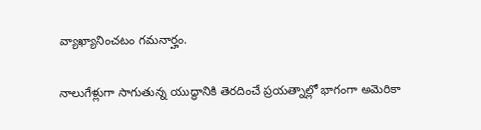వ్యాఖ్యానించటం గ‌మ‌నార్హం.

నాలుగేళ్లుగా సాగుతున్న యుద్ధానికి తెరదించే ప్రయత్నాల్లో భాగంగా అమెరికా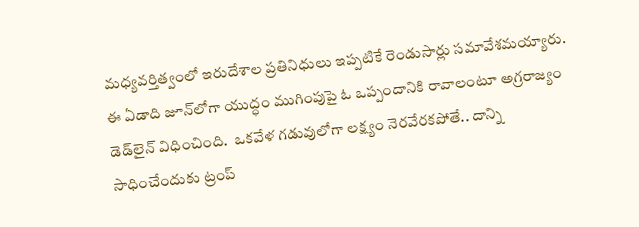మధ్యవర్తిత్వంలో ఇరుదేశాల ప్రతినిధులు ఇప్పటికే రెండుసార్లు సమావేశమయ్యారు. ఈ ఏడాది జూన్‌లోగా యుద్ధం ముగింపుపై ఓ ఒప్పందానికి రావాలంటూ అగ్రరాజ్యం డెడ్‌లైన్ విధించింది.  ఒకవేళ గడువులోగా లక్ష్యం నెరవేరకపోతే.. దాన్ని సాధించేందుకు ట్రంప్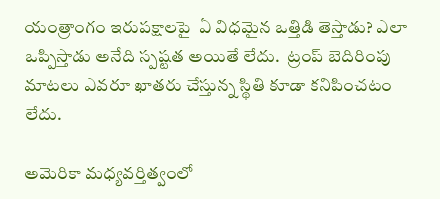యంత్రాంగం ఇరుపక్షాలపై  ఏ విధ‌మైన ఒత్తిడి తెస్తాడు? ఎలా ఒప్పిస్తాడు అనేది స్ప‌ష్ట‌త అయితే లేదు.  ట్రంప్ బెదిరింపు మాట‌లు ఎవ‌రూ ఖాత‌రు చేస్తున్న స్థితి కూడా క‌నిపించ‌టం లేదు.

అమెరికా మధ్యవర్తిత్వంలో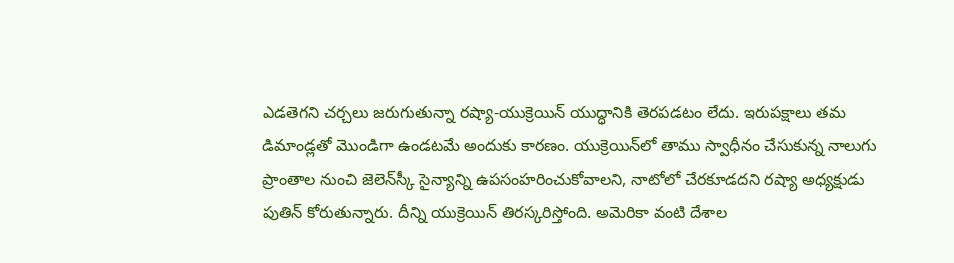ఎడతెగని చర్చలు జరుగుతున్నా రష్యా-యుక్రెయిన్ యుద్ధానికి తెరపడటం లేదు. ఇరుపక్షాలు తమ డిమాండ్లతో మొండిగా ఉండటమే అందుకు కారణం. యుక్రెయిన్‌లో తాము స్వాధీనం చేసుకున్న నాలుగు ప్రాంతాల నుంచి జెలెన్‌స్కీ సైన్యాన్ని ఉపసంహరించుకోవాలని, నాటోలో చేరకూడదని రష్యా అధ్యక్షుడు పుతిన్ కోరుతున్నారు. దీన్ని యుక్రెయిన్ తిర‌స్క‌రిస్తోంది. అమెరికా వంటి దేశాల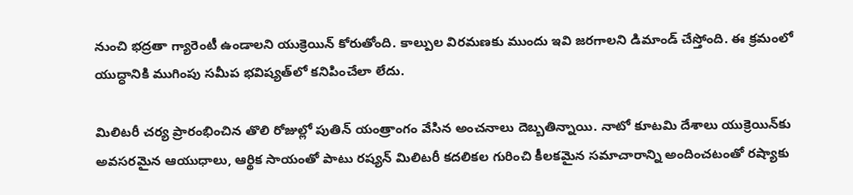నుంచి భద్రతా గ్యారెంటీ ఉండాలని యుక్రెయిన్ కోరుతోంది. కాల్పుల విరమణకు ముందు ఇవి జరగాలని డిమాండ్ చేస్తోంది. ఈ క్రమంలో యుద్ధానికి ముగింపు సమీప భవిష్యత్‌లో కనిపించేలా లేదు.

మిలిటరీ చర్య ప్రారంభించిన తొలి రోజుల్లో పుతిన్ యంత్రాంగం వేసిన అంచనాలు దెబ్బతిన్నాయి. నాటో కూటమి దేశాలు యుక్రెయిన్‌కు అవసరమైన ఆయుధాలు, ఆర్థిక సాయంతో పాటు రష్యన్ మిలిటరీ కదలికల గురించి కీలకమైన సమాచారాన్ని అందించటంతో రష్యాకు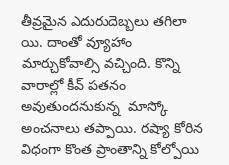తీవ్రమైన ఎదురుదెబ్బలు తగిలా యి. దాంతో వ్యూహాం మార్చుకోవాల్సి వచ్చింది. కొన్ని వారాల్లో కీవ్ పతనం అవుతుందనుకున్న  మాస్కో అంచనాలు తప్పాయి. రష్యా కోరిన విధంగా కొంత ప్రాంతాన్ని కోల్పోయి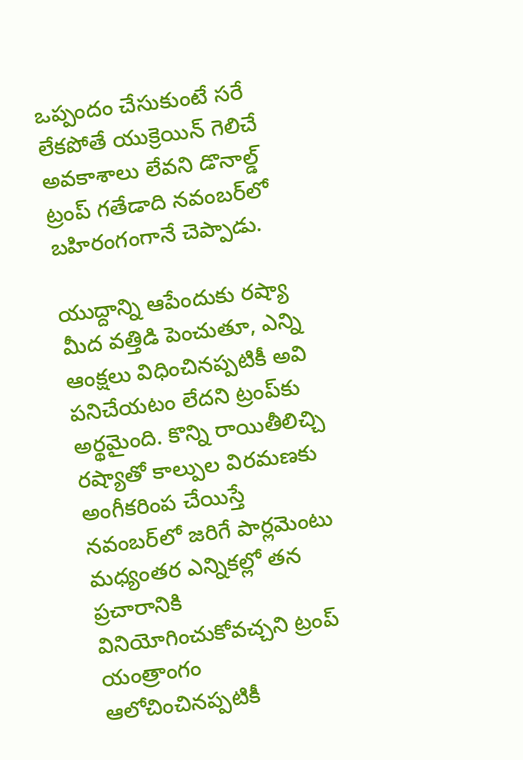ఒప్పందం చేసుకుంటే సరే లేకపోతే యుక్రెయిన్ గెలిచే అవకాశాలు లేవని డొనాల్డ్ ట్రంప్ గతేడాది నవంబర్‌లో బహిరంగంగానే చెప్పాడు.

యుద్దాన్ని ఆపేందుకు రష్యా మీద వ‌త్తిడి పెంచుతూ, ఎన్ని ఆంక్షలు విధించినప్పటికీ అవి పనిచేయటం లేదని ట్రంప్‌కు అర్థమైంది. కొన్ని రాయితీలిచ్చి రష్యాతో కాల్పుల విరమణకు అంగీకరింప చేయిస్తే నవంబర్‌లో జరిగే పార్లమెంటు మధ్యంతర ఎన్నికల్లో తన ప్రచారానికి వినియోగించుకోవచ్చని ట్రంప్ యంత్రాంగం ఆలోచించినప్పటికీ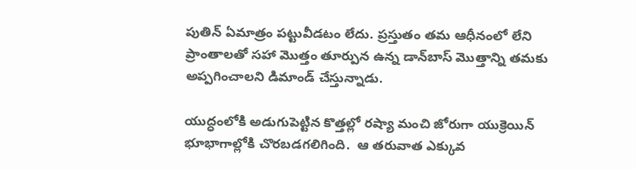పుతిన్ ఏమాత్రం పట్టువీడటం లేదు. ప్రస్తుతం తమ ఆధీనంలో లేని ప్రాంతాలతో సహా మొత్తం తూర్పున ఉన్న డాన్‌బాస్ మొత్తాన్ని తమకు అప్పగించాలని డిమాండ్ చేస్తున్నాడు.

యుద్ధంలోకి అడుగుపెట్టిన కొత్తల్లో రష్యా మంచి జోరుగా యుక్రెయిన్ భూభాగాల్లోకి చొరబడగలిగింది.  ఆ తరువాత ఎక్కువ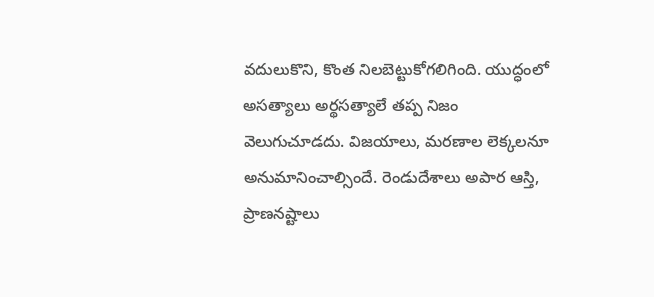వదులుకొని, కొంత నిలబెట్టుకోగలిగింది. యుద్ధంలో అసత్యాలు అర్థసత్యాలే తప్ప నిజం వెలుగుచూడదు. విజయాలు, మరణాల లెక్కలనూ అనుమానించాల్సిందే. రెండుదేశాలు అపార ఆస్తి, ప్రాణనష్టాలు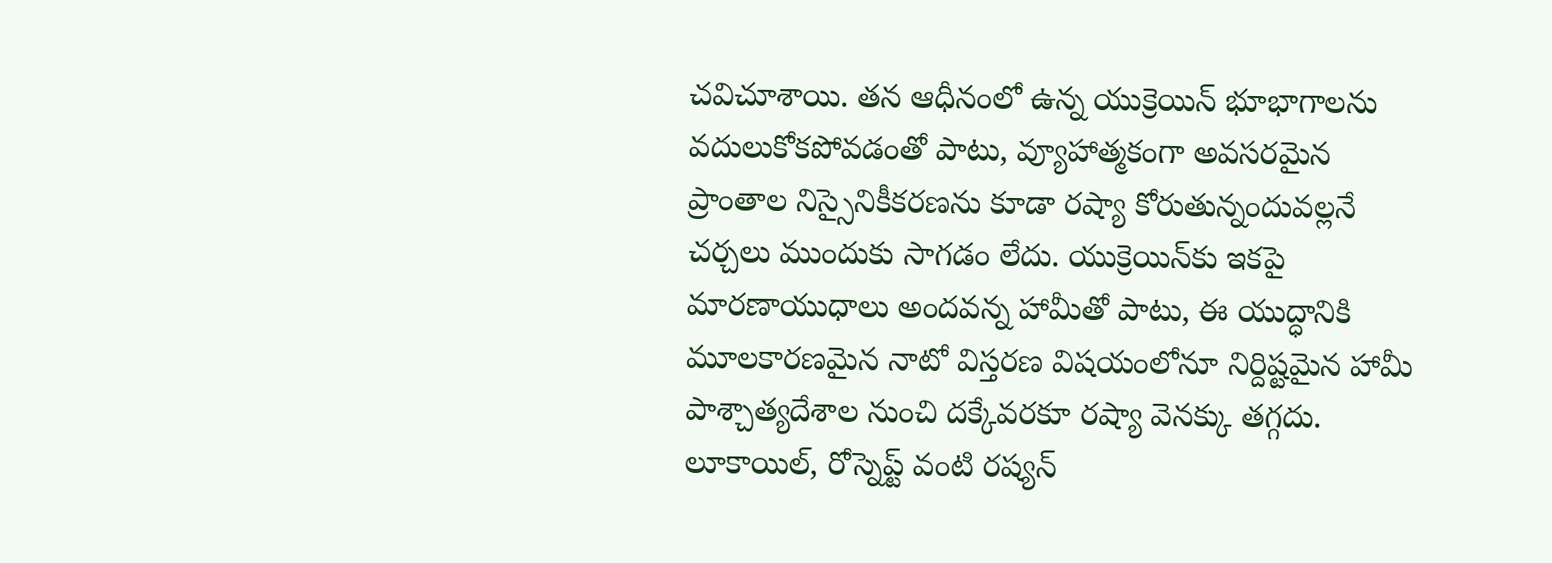చవిచూశాయి. తన ఆధీనంలో ఉన్న యుక్రెయిన్ భూభాగాలను వదులుకోకపోవడంతో పాటు, వ్యూహాత్మకంగా అవసరమైన ప్రాంతాల నిస్సైనికీకరణను కూడా రష్యా కోరుతున్నందువల్లనే చ‌ర్చ‌లు ముందుకు సాగడం లేదు. యుక్రెయిన్‌కు ఇకపై మారణాయుధాలు అందవన్న హామీతో పాటు, ఈ యుద్ధానికి మూలకారణమైన నాటో విస్తరణ విషయంలోనూ నిర్దిష్టమైన హామీ పాశ్చాత్యదేశాల నుంచి దక్కేవరకూ రష్యా వెనక్కు తగ్గదు. లూకాయిల్, రోస్నెప్ట్ వంటి రష్యన్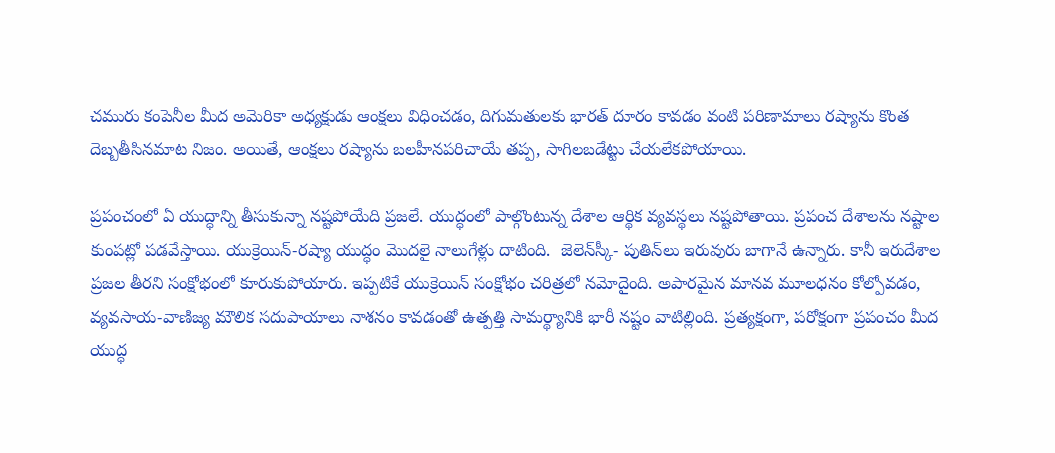చమురు కంపెనీల మీద అమెరికా అధ్యక్షుడు ఆంక్షలు విధించడం, దిగుమతులకు భారత్ దూరం కావడం వంటి పరిణామాలు రష్యాను కొంత దెబ్బతీసినమాట నిజం. అయితే, ఆంక్షలు రష్యాను బలహీనపరిచాయే తప్ప, సాగిలబడేట్టు చేయలేకపోయాయి.

ప్రపంచంలో ఏ యుద్ధాన్ని తీసుకున్నా నష్టపోయేది ప్రజలే. యుద్ధంలో పాల్గొంటున్న దేశాల ఆర్థిక వ్యవస్థలు నష్టపోతాయి. ప్రపంచ దేశాలను నష్టాల కుంపట్లో పడవేస్తాయి. యుక్రెయిన్-రష్యా యుద్ధం మొదలై నాలుగేళ్లు దాటింది.  జెలెన్‌స్కీ- పుతిన్‌లు ఇరువురు బాగానే ఉన్నారు. కానీ ఇరుదేశాల ప్రజల తీరని సంక్షోభంలో కూరుకుపోయారు. ఇప్పటికే యుక్రెయిన్ సంక్షోభం చరిత్రలో నమోదైంది. అపారమైన మానవ మూలధనం కోల్పోవడం, వ్యవసాయ-వాణిజ్య మౌలిక సదుపాయాలు నాశనం కావడంతో ఉత్పత్తి సామర్థ్యానికి భారీ నష్టం వాటిల్లింది. ప్రత్యక్షంగా, పరోక్షంగా ప్రపంచం మీద యుద్ధ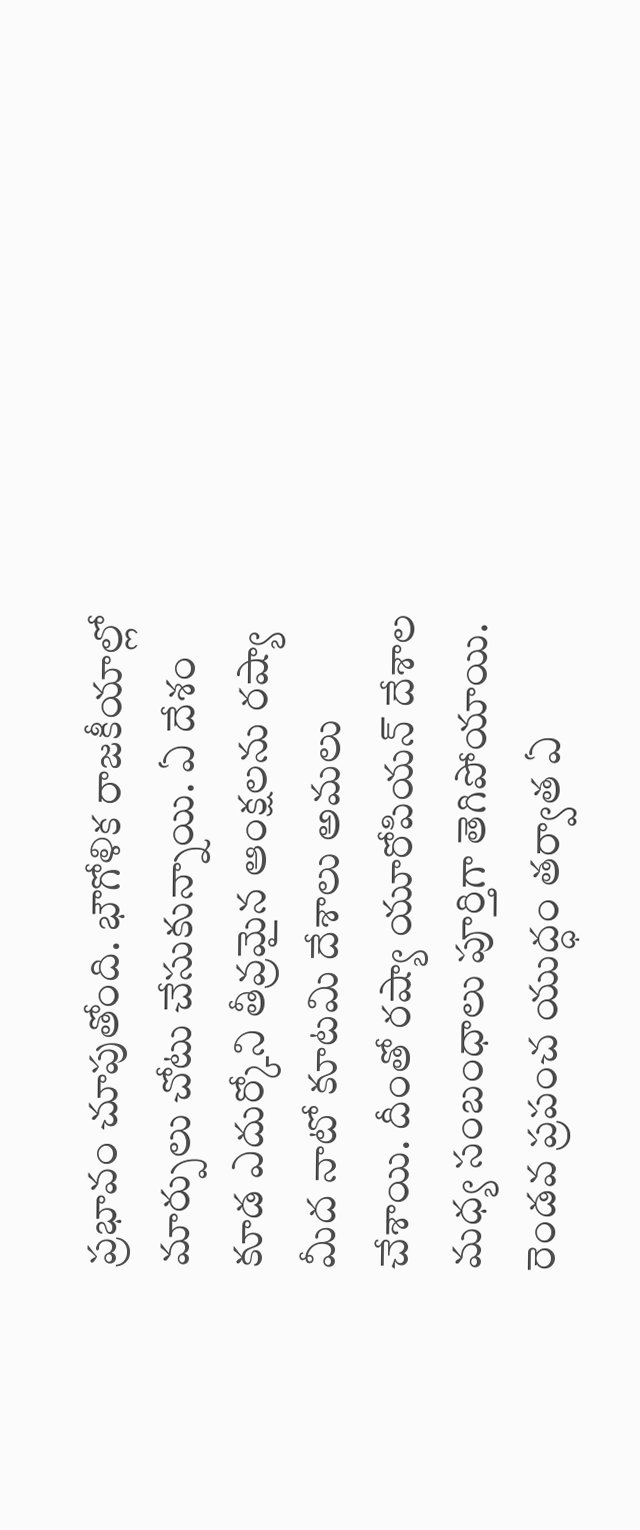ప్రభావం చూపుతోంది. భౌగోళిక రాజకీయాల్లో మార్పులు చోటు చేసుకున్నాయి. ఏ దేశం కూడ ఎదుర్కోని తీవ్రమైన ఆంక్షలను రష్యా మీద నాటో కూటమి దేశాలు అమలు చేశాయి. దీంతో రష్యా యూరోపియన్ దేశాల మధ్య సంబంధాలు పూర్తిగా తెగిపోయాయి. రెండవ ప్రపంచ యుద్ధం తర్వాత ఏ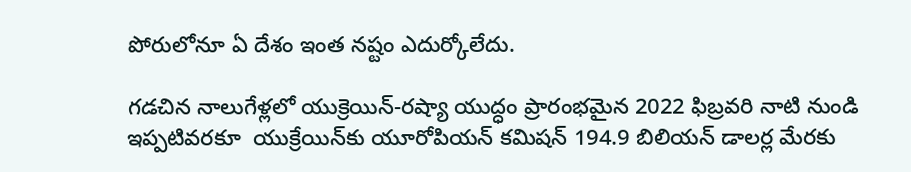పోరులోనూ ఏ దేశం ఇంత నష్టం ఎదుర్కోలేదు.

గడచిన నాలుగేళ్లలో యుక్రెయిన్-రష్యా యుద్ధం ప్రారంభమైన 2022 ఫిబ్రవరి నాటి నుండి  ఇప్పటివరకూ  యుక్రేయిన్‌కు యూరోపియన్ కమిషన్ 194.9 బిలియన్ డాలర్ల మేరకు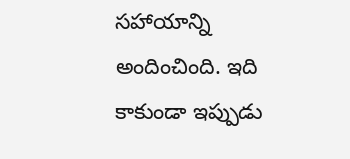సహాయాన్ని అందించింది. ఇది కాకుండా ఇప్పుడు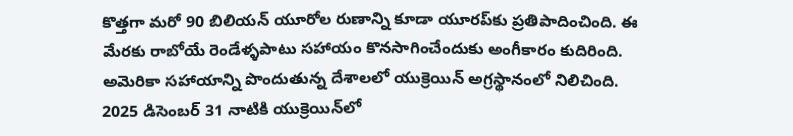కొత్తగా మరో 90 బిలియన్ యూరోల రుణాన్ని కూడా యూరప్‌కు ప్రతిపాదించింది. ఈ మేరకు రాబోయే రెండేళ్ళపాటు సహాయం కొనసాగించేందుకు అంగీకారం కుదిరింది. అమెరికా సహాయాన్ని పొందుతున్న దేశాలలో యుక్రెయిన్ అగ్రస్థానంలో నిలిచింది. 2025 డిసెంబర్ 31 నాటికి యుక్రెయిన్‌లో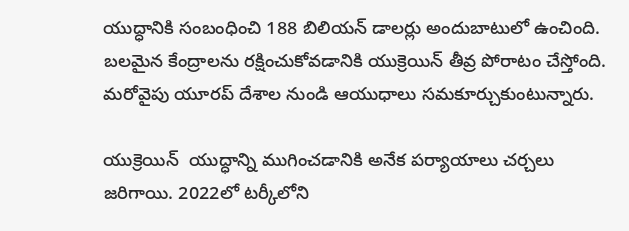యుద్ధానికి సంబంధించి 188 బిలియన్ డాలర్లు అందుబాటులో ఉంచింది. బలమైన కేంద్రాలను రక్షించుకోవడానికి యుక్రెయిన్ తీవ్ర పోరాటం చేస్తోంది. మరోవైపు యూరప్ దేశాల నుండి ఆయుధాలు సమకూర్చుకుంటున్నారు.

యుక్రెయిన్  యుద్ధాన్ని ముగించడానికి అనేక పర్యాయాలు చర్చలు జరిగాయి. 2022లో టర్కీలోని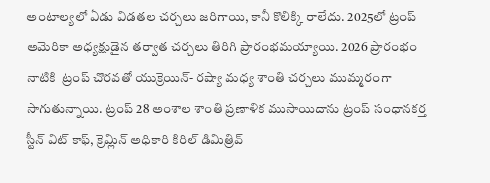అంటాల్యలో ఏడు విడతల చర్చలు జరిగాయి, కానీ కొలిక్కి రాలేదు. 2025లో ట్రంప్ అమెరికా అధ్యక్షుడైన తర్వాత చర్చలు తిరిగి ప్రారంభమయ్యాయి. 2026 ప్రారంభం నాటికి  ట్రంప్ చొరవతో యుక్రెయిన్- రష్యా మధ్య శాంతి చర్చలు ముమ్మరంగా సాగుతున్నాయి. ట్రంప్ 28 అంశాల శాంతి ప్రణాళిక ముసాయిదాను ట్రంప్ సంధానకర్త స్టీన్ విట్ కాఫ్, క్రెమ్లిన్ అధికారి కిరిల్ డిమిత్రివ్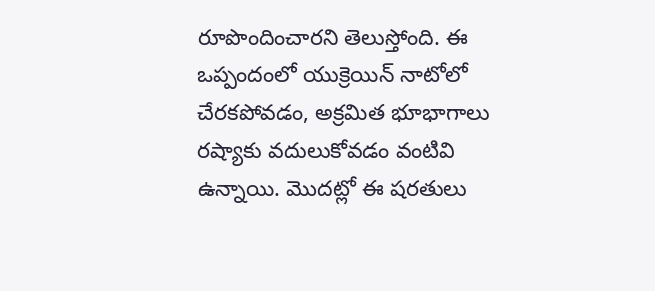రూపొందించారని తెలుస్తోంది. ఈ ఒప్పందంలో యుక్రెయిన్ నాటోలో చేరకపోవడం, అక్రమిత భూభాగాలు రష్యాకు వదులుకోవడం వంటివి ఉన్నాయి. మొదట్లో ఈ షరతులు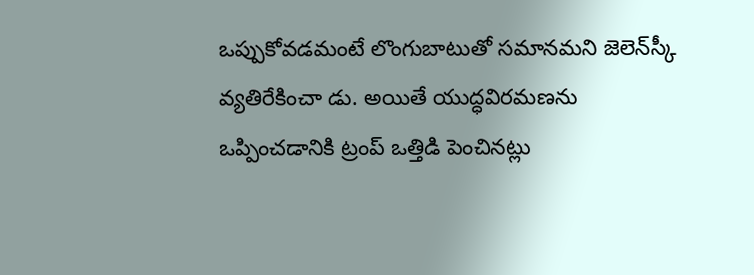ఒప్పుకోవడమంటే లొంగుబాటుతో సమానమని జెలెన్‌స్కీ వ్యతిరేకించా డు. అయితే యుద్ధ‌విర‌మ‌ణ‌ను ఒప్పించడానికి ట్రంప్ ఒత్తిడి పెంచినట్లు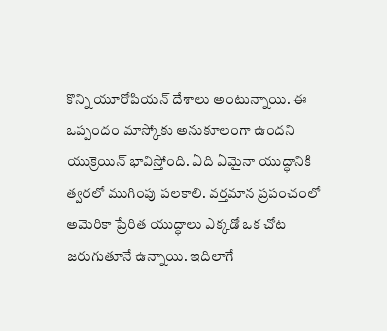కొన్ని యూరోపియన్ దేశాలు అంటున్నాయి. ఈ ఒప్పందం మాస్కోకు అనుకూలంగా ఉందని యుక్రెయిన్ భావిస్తోంది. ఏది ఏమైనా యుద్ధానికి త్వరలో ముగింపు పలకాలి. వర్తమాన ప్రపంచంలో అమెరికా ప్రేరిత యుద్ధాలు ఎక్క‌డో ఒక చోట జ‌రుగుతూనే ఉన్నాయి. ఇదిలాగే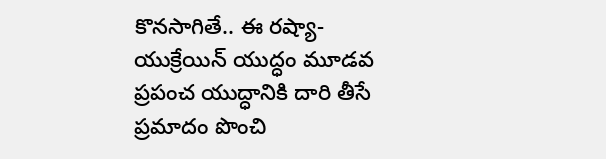కొన‌సాగితే.. ఈ ర‌ష్యా-యుక్రేయిన్ యుద్ధం మూడవ ప్రపంచ యుద్ధానికి దారి తీసే ప్రమాదం పొంచి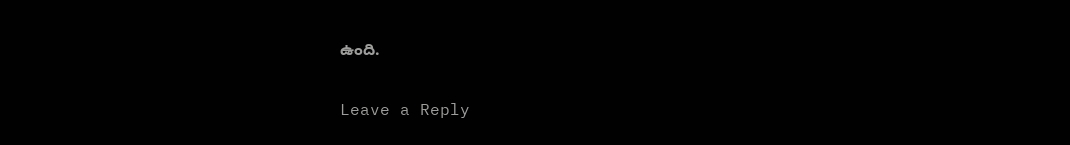ఉంది.

Leave a Reply